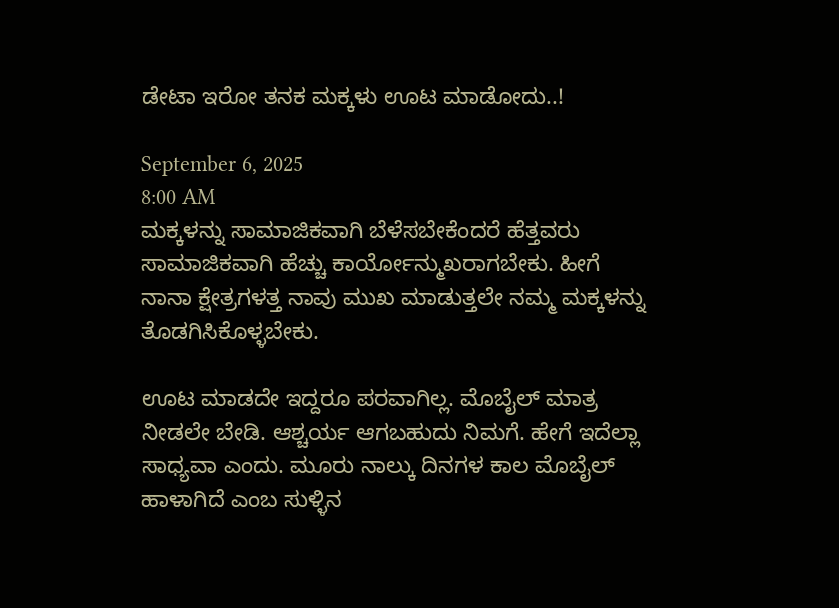ಡೇಟಾ ಇರೋ ತನಕ ಮಕ್ಕಳು ಊಟ ಮಾಡೋದು..!

September 6, 2025
8:00 AM
ಮಕ್ಕಳನ್ನು ಸಾಮಾಜಿಕವಾಗಿ ಬೆಳೆಸಬೇಕೆಂದರೆ ಹೆತ್ತವರು ಸಾಮಾಜಿಕವಾಗಿ ಹೆಚ್ಚು ಕಾರ್ಯೋನ್ಮುಖರಾಗಬೇಕು. ಹೀಗೆ ನಾನಾ ಕ್ಷೇತ್ರಗಳತ್ತ ನಾವು ಮುಖ ಮಾಡುತ್ತಲೇ ನಮ್ಮ ಮಕ್ಕಳನ್ನು ತೊಡಗಿಸಿಕೊಳ್ಳಬೇಕು.

ಊಟ ಮಾಡದೇ ಇದ್ದರೂ ಪರವಾಗಿಲ್ಲ. ಮೊಬೈಲ್ ಮಾತ್ರ ನೀಡಲೇ ಬೇಡಿ. ಆಶ್ಚರ್ಯ ಆಗಬಹುದು ನಿಮಗೆ. ಹೇಗೆ ಇದೆಲ್ಲಾ ಸಾಧ್ಯವಾ ಎಂದು. ಮೂರು ನಾಲ್ಕು ದಿನಗಳ ಕಾಲ ಮೊಬೈಲ್ ಹಾಳಾಗಿದೆ ಎಂಬ ಸುಳ್ಳಿನ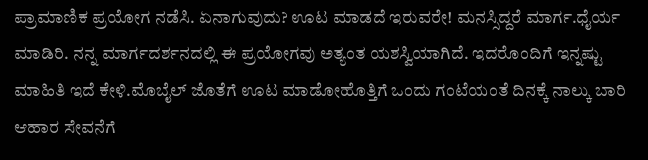ಪ್ರಾಮಾಣಿಕ ಪ್ರಯೋಗ ನಡೆಸಿ. ಏನಾಗುವುದು? ಊಟ ಮಾಡದೆ ಇರುವರೇ! ಮನಸ್ಸಿದ್ದರೆ ಮಾರ್ಗ.ಧೈರ್ಯ ಮಾಡಿರಿ. ನನ್ನ ಮಾರ್ಗದರ್ಶನದಲ್ಲಿ ಈ ಪ್ರಯೋಗವು ಅತ್ಯಂತ ಯಶಸ್ವಿಯಾಗಿದೆ. ಇದರೊಂದಿಗೆ ಇನ್ನಷ್ಟು ಮಾಹಿತಿ ಇದೆ ಕೇಳಿ.ಮೊಬೈಲ್ ಜೊತೆಗೆ ಊಟ ಮಾಡೋಹೊತ್ತಿಗೆ ಒಂದು ಗಂಟೆಯಂತೆ ದಿನಕ್ಕೆ ನಾಲ್ಕು ಬಾರಿ ಆಹಾರ ಸೇವನೆಗೆ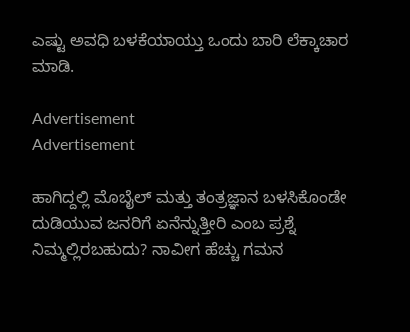ಎಷ್ಟು ಅವಧಿ ಬಳಕೆಯಾಯ್ತು ಒಂದು ಬಾರಿ ಲೆಕ್ಕಾಚಾರ ಮಾಡಿ.

Advertisement
Advertisement

ಹಾಗಿದ್ದಲ್ಲಿ ಮೊಬೈಲ್ ಮತ್ತು ತಂತ್ರಜ್ಞಾನ ಬಳಸಿಕೊಂಡೇ ದುಡಿಯುವ ಜನರಿಗೆ ಏನೆನ್ನುತ್ತೀರಿ ಎಂಬ ಪ್ರಶ್ನೆ ನಿಮ್ಮಲ್ಲಿರಬಹುದು? ನಾವೀಗ ಹೆಚ್ಚು ಗಮನ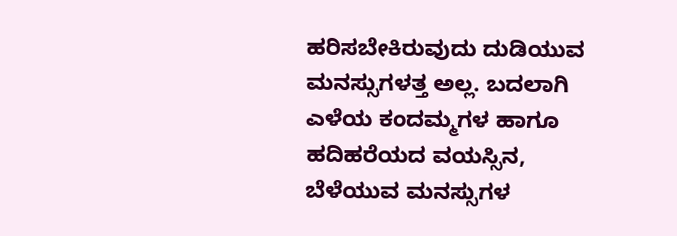ಹರಿಸಬೇಕಿರುವುದು ದುಡಿಯುವ ಮನಸ್ಸುಗಳತ್ತ ಅಲ್ಲ. ಬದಲಾಗಿ ಎಳೆಯ ಕಂದಮ್ಮಗಳ ಹಾಗೂ ಹದಿಹರೆಯದ ವಯಸ್ಸಿನ, ಬೆಳೆಯುವ ಮನಸ್ಸುಗಳ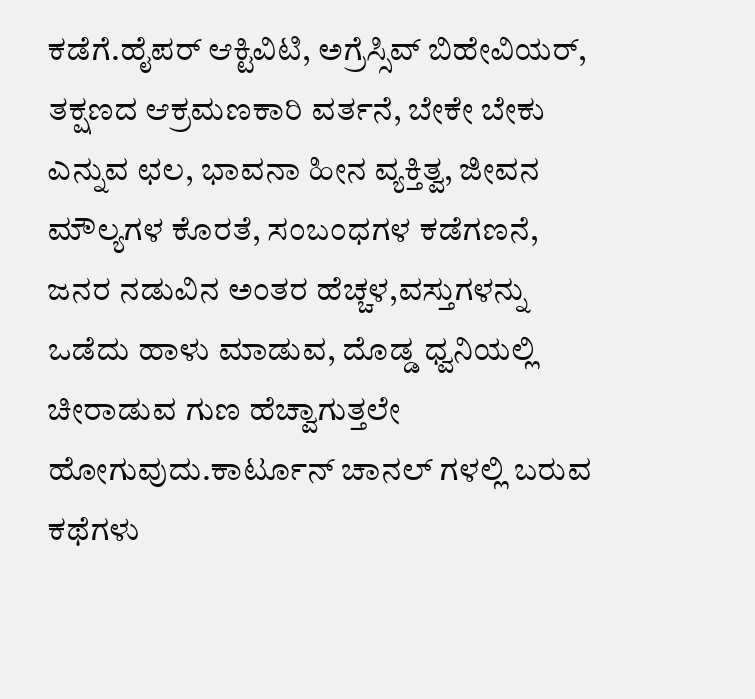ಕಡೆಗೆ.ಹೈಪರ್ ಆಕ್ಟಿವಿಟಿ, ಅಗ್ರೆಸ್ಸಿವ್ ಬಿಹೇವಿಯರ್, ತಕ್ಷಣದ ಆಕ್ರಮಣಕಾರಿ ವರ್ತನೆ, ಬೇಕೇ ಬೇಕು ಎನ್ನುವ ಛಲ, ಭಾವನಾ ಹೀನ ವ್ಯಕ್ತಿತ್ವ, ಜೀವನ ಮೌಲ್ಯಗಳ ಕೊರತೆ, ಸಂಬಂಧಗಳ ಕಡೆಗಣನೆ, ಜನರ ನಡುವಿನ ಅಂತರ ಹೆಚ್ಚಳ,ವಸ್ತುಗಳನ್ನು ಒಡೆದು ಹಾಳು ಮಾಡುವ, ದೊಡ್ಡ ಧ್ವನಿಯಲ್ಲಿ ಚೀರಾಡುವ ಗುಣ ಹೆಚ್ವಾಗುತ್ತಲೇ ಹೋಗುವುದು.ಕಾರ್ಟೂನ್ ಚಾನಲ್ ಗಳಲ್ಲಿ ಬರುವ  ಕಥೆಗಳು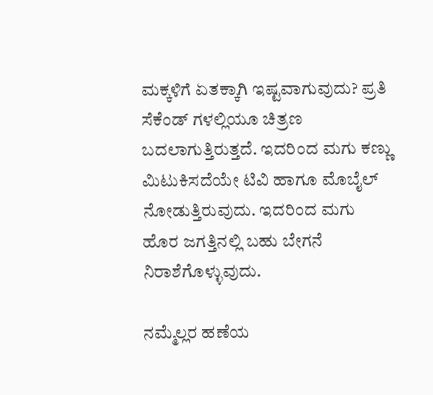ಮಕ್ಕಳಿಗೆ ಏತಕ್ಕಾಗಿ ಇಷ್ಟವಾಗುವುದು? ಪ್ರತಿ ಸೆಕೆಂಡ್ ಗಳಲ್ಲಿಯೂ ಚಿತ್ರಣ ಬದಲಾಗುತ್ತಿರುತ್ತದೆ. ಇದರಿಂದ ಮಗು ಕಣ್ಣು ಮಿಟುಕಿಸದೆಯೇ ಟಿವಿ ಹಾಗೂ ಮೊಬೈಲ್ ನೋಡುತ್ತಿರುವುದು. ಇದರಿಂದ ಮಗು ಹೊರ ಜಗತ್ತಿನಲ್ಲಿ ಬಹು ಬೇಗನೆ ನಿರಾಶೆಗೊಳ್ಳುವುದು.

ನಮ್ಮೆಲ್ಲರ ಹಣೆಯ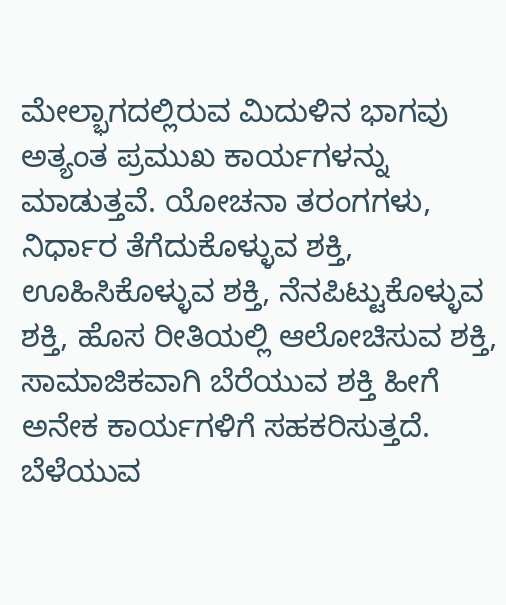ಮೇಲ್ಭಾಗದಲ್ಲಿರುವ ಮಿದುಳಿನ ಭಾಗವು ಅತ್ಯಂತ ಪ್ರಮುಖ ಕಾರ್ಯಗಳನ್ನು ಮಾಡುತ್ತವೆ. ಯೋಚನಾ ತರಂಗಗಳು, ನಿರ್ಧಾರ ತೆಗೆದುಕೊಳ್ಳುವ ಶಕ್ತಿ, ಊಹಿಸಿಕೊಳ್ಳುವ ಶಕ್ತಿ, ನೆನಪಿಟ್ಟುಕೊಳ್ಳುವ ಶಕ್ತಿ, ಹೊಸ ರೀತಿಯಲ್ಲಿ ಆಲೋಚಿಸುವ ಶಕ್ತಿ, ಸಾಮಾಜಿಕವಾಗಿ ಬೆರೆಯುವ ಶಕ್ತಿ ಹೀಗೆ ಅನೇಕ ಕಾರ್ಯಗಳಿಗೆ ಸಹಕರಿಸುತ್ತದೆ. ಬೆಳೆಯುವ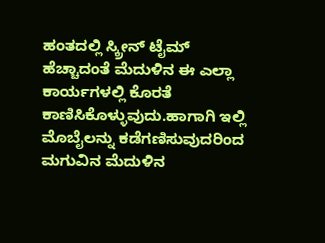ಹಂತದಲ್ಲಿ ಸ್ಕ್ರೀನ್ ಟೈಮ್ ಹೆಚ್ಚಾದಂತೆ ಮೆದುಳಿನ ಈ ಎಲ್ಲಾ ಕಾರ್ಯಗಳಲ್ಲಿ ಕೊರತೆ ಕಾಣಿಸಿಕೊಳ್ಳುವುದು.ಹಾಗಾಗಿ ಇಲ್ಲಿ ಮೊಬೈಲನ್ನು ಕಡೆಗಣಿಸುವುದರಿಂದ ಮಗುವಿನ ಮೆದುಳಿನ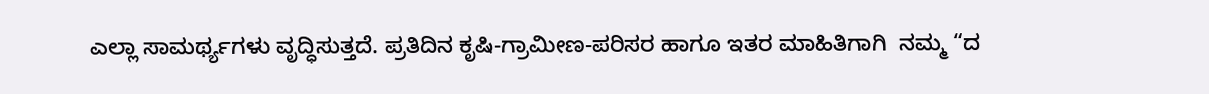ಎಲ್ಲಾ ಸಾಮರ್ಥ್ಯಗಳು ವೃದ್ಧಿಸುತ್ತದೆ. ಪ್ರತಿದಿನ ಕೃಷಿ-ಗ್ರಾಮೀಣ-ಪರಿಸರ ಹಾಗೂ ಇತರ ಮಾಹಿತಿಗಾಗಿ  ನಮ್ಮ “ದ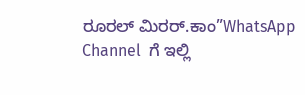ರೂರಲ್‌ ಮಿರರ್.ಕಾಂ”WhatsApp Channel  ಗೆ ಇಲ್ಲಿ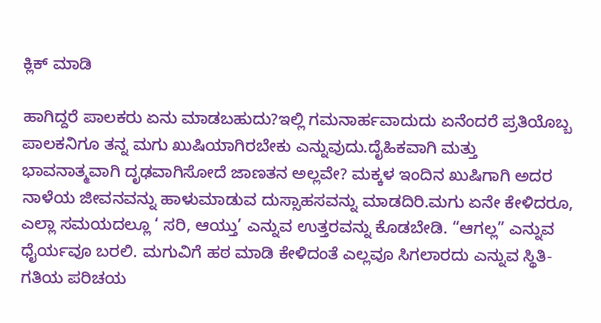ಕ್ಲಿಕ್‌ ಮಾಡಿ

ಹಾಗಿದ್ದರೆ ಪಾಲಕರು ಏನು ಮಾಡಬಹುದು?ಇಲ್ಲಿ ಗಮನಾರ್ಹವಾದುದು ಏನೆಂದರೆ ಪ್ರತಿಯೊಬ್ಬ ಪಾಲಕನಿಗೂ ತನ್ನ ಮಗು ಖುಷಿಯಾಗಿರಬೇಕು ಎನ್ನುವುದು.ದೈಹಿಕವಾಗಿ ಮತ್ತು ಭಾವನಾತ್ಮವಾಗಿ ದೃಢವಾಗಿಸೋದೆ ಜಾಣತನ ಅಲ್ಲವೇ? ಮಕ್ಕಳ ಇಂದಿನ ಖುಷಿಗಾಗಿ ಅದರ ನಾಳೆಯ ಜೀವನವನ್ನು ಹಾಳುಮಾಡುವ ದುಸ್ಸಾಹಸವನ್ನು ಮಾಡದಿರಿ.ಮಗು ಏನೇ ಕೇಳಿದರೂ, ಎಲ್ಲಾ ಸಮಯದಲ್ಲೂ ‘ ಸರಿ, ಆಯ್ತು’ ಎನ್ನುವ ಉತ್ತರವನ್ನು ಕೊಡಬೇಡಿ. “ಆಗಲ್ಲ” ಎನ್ನುವ ಧೈರ್ಯವೂ ಬರಲಿ. ಮಗುವಿಗೆ ಹಠ ಮಾಡಿ ಕೇಳಿದಂತೆ ಎಲ್ಲವೂ ಸಿಗಲಾರದು ಎನ್ನುವ ಸ್ಥಿತಿ-ಗತಿಯ ಪರಿಚಯ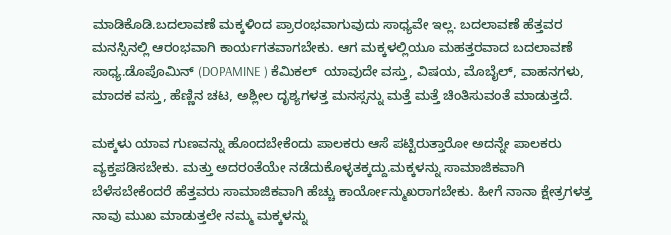ಮಾಡಿಕೊಡಿ.ಬದಲಾವಣೆ ಮಕ್ಕಳಿಂದ ಪ್ರಾರಂಭವಾಗುವುದು ಸಾಧ್ಯವೇ ಇಲ್ಲ. ಬದಲಾವಣೆ ಹೆತ್ತವರ ಮನಸ್ಸಿನಲ್ಲಿ ಆರಂಭವಾಗಿ ಕಾರ್ಯಗತವಾಗಬೇಕು. ಆಗ ಮಕ್ಕಳಲ್ಲಿಯೂ ಮಹತ್ತರವಾದ ಬದಲಾವಣೆ ಸಾಧ್ಯ.ಡೊಪೊಮಿನ್ (DOPAMINE ) ಕೆಮಿಕಲ್  ಯಾವುದೇ ವಸ್ತು, ವಿಷಯ, ಮೊಬೈಲ್, ವಾಹನಗಳು, ಮಾದಕ ವಸ್ತು, ಹೆಣ್ಣಿನ ಚಟ, ಅಶ್ಲೀಲ ದೃಶ್ಯಗಳತ್ತ ಮನಸ್ಸನ್ನು ಮತ್ತೆ ಮತ್ತೆ ಚಿಂತಿಸುವಂತೆ ಮಾಡುತ್ತದೆ.

ಮಕ್ಕಳು ಯಾವ ಗುಣವನ್ನು ಹೊಂದಬೇಕೆಂದು ಪಾಲಕರು ಆಸೆ ಪಟ್ಟಿರುತ್ತಾರೋ ಅದನ್ನೇ ಪಾಲಕರು ವ್ಯಕ್ತಪಡಿಸಬೇಕು. ಮತ್ತು ಅದರಂತೆಯೇ ನಡೆದುಕೊಳ್ಳತಕ್ಕದ್ದು.ಮಕ್ಕಳನ್ನು ಸಾಮಾಜಿಕವಾಗಿ ಬೆಳೆಸಬೇಕೆಂದರೆ ಹೆತ್ತವರು ಸಾಮಾಜಿಕವಾಗಿ ಹೆಚ್ಚು ಕಾರ್ಯೋನ್ಮುಖರಾಗಬೇಕು. ಹೀಗೆ ನಾನಾ ಕ್ಷೇತ್ರಗಳತ್ತ ನಾವು ಮುಖ ಮಾಡುತ್ತಲೇ ನಮ್ಮ ಮಕ್ಕಳನ್ನು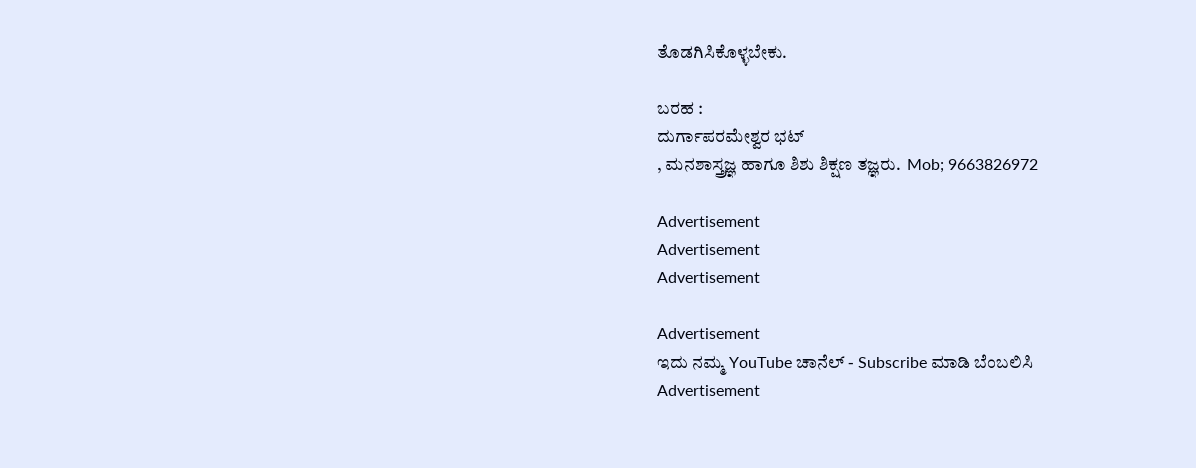ತೊಡಗಿಸಿಕೊಳ್ಳಬೇಕು.

ಬರಹ :
ದುರ್ಗಾಪರಮೇಶ್ವರ ಭಟ್
, ಮನಶಾಸ್ತ್ರಜ್ಞ ಹಾಗೂ ಶಿಶು ಶಿಕ್ಷಣ ತಜ್ಞರು.  Mob; 9663826972

Advertisement
Advertisement
Advertisement

Advertisement
ಇದು ನಮ್ಮ YouTube ಚಾನೆಲ್ - Subscribe ಮಾಡಿ ಬೆಂಬಲಿಸಿ
Advertisement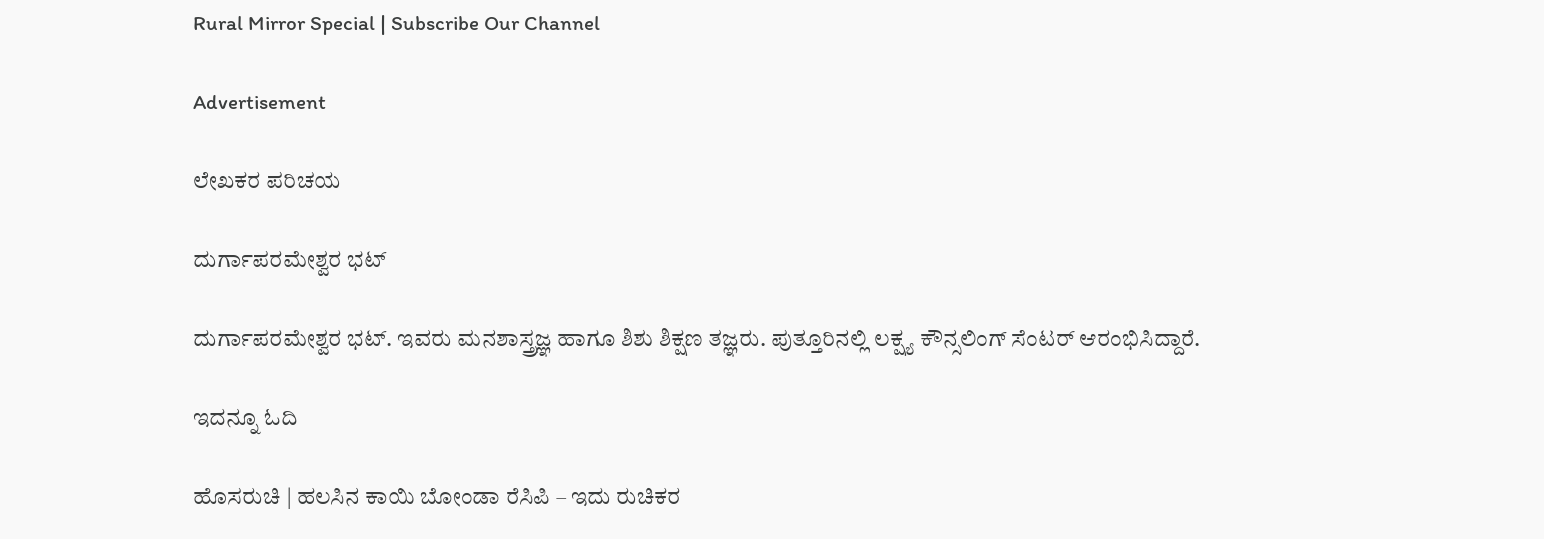Rural Mirror Special | Subscribe Our Channel

Advertisement

ಲೇಖಕರ ಪರಿಚಯ

ದುರ್ಗಾಪರಮೇಶ್ವರ ಭಟ್

ದುರ್ಗಾಪರಮೇಶ್ವರ ಭಟ್. ಇವರು ಮನಶಾಸ್ತ್ರಜ್ಞ ಹಾಗೂ ಶಿಶು ಶಿಕ್ಷಣ ತಜ್ಞರು. ಪುತ್ತೂರಿನಲ್ಲಿ ಲಕ್ಷ್ಯ ಕೌನ್ಸಲಿಂಗ್ ಸೆಂಟರ್ ಆರಂಭಿಸಿದ್ದಾರೆ.

ಇದನ್ನೂ ಓದಿ

ಹೊಸರುಚಿ | ಹಲಸಿನ ಕಾಯಿ ಬೋಂಡಾ ರೆಸಿಪಿ – ಇದು ರುಚಿಕರ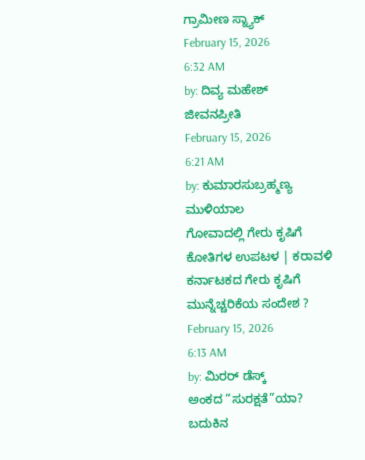ಗ್ರಾಮೀಣ ಸ್ನ್ಯಾಕ್
February 15, 2026
6:32 AM
by: ದಿವ್ಯ ಮಹೇಶ್
ಜೀವನಪ್ರೀತಿ
February 15, 2026
6:21 AM
by: ಕುಮಾರಸುಬ್ರಹ್ಮಣ್ಯ ಮುಳಿಯಾಲ
ಗೋವಾದಲ್ಲಿ ಗೇರು ಕೃಷಿಗೆ ಕೋತಿಗಳ ಉಪಟಳ | ಕರಾವಳಿ ಕರ್ನಾಟಕದ ಗೇರು ಕೃಷಿಗೆ ಮುನ್ನೆಚ್ಚರಿಕೆಯ ಸಂದೇಶ ?
February 15, 2026
6:13 AM
by: ಮಿರರ್‌ ಡೆಸ್ಕ್
ಅಂಕದ “ಸುರಕ್ಷತೆ”ಯಾ? ಬದುಕಿನ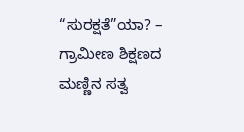“ಸುರಕ್ಷತೆ”ಯಾ? – ಗ್ರಾಮೀಣ ಶಿಕ್ಷಣದ ಮಣ್ಣಿನ ಸತ್ವ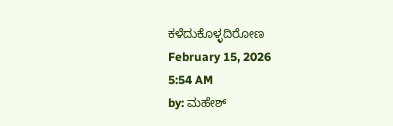ಕಳೆದುಕೊಳ್ಳದಿರೋಣ
February 15, 2026
5:54 AM
by: ಮಹೇಶ್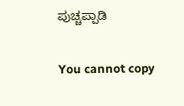ಪುಚ್ಚಪ್ಪಾಡಿ

You cannot copy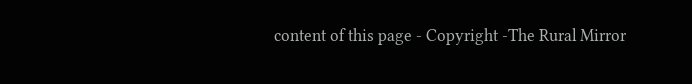content of this page - Copyright -The Rural Mirror